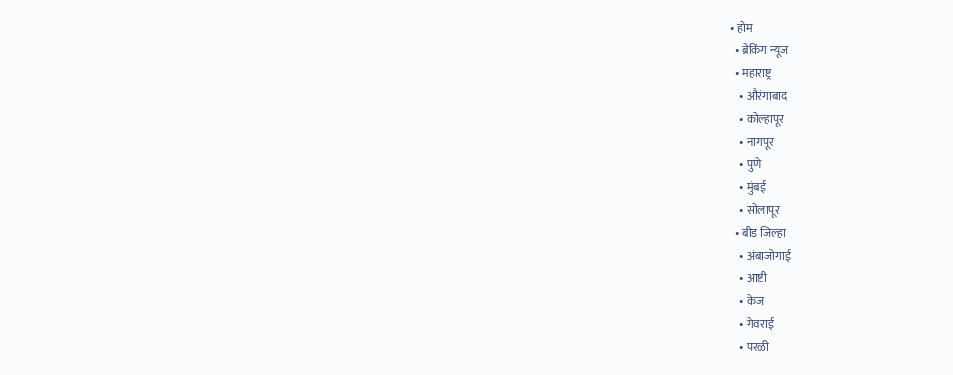• होम
  • ब्रेकिंग न्यूज
  • महाराष्ट्र
    • औरंगाबाद
    • कोल्हापूर
    • नागपूर
    • पुणे
    • मुंबई
    • सोलापूर
  • बीड जिल्हा
    • अंबाजोगाई
    • आष्टी
    • केज
    • गेवराई
    • परळी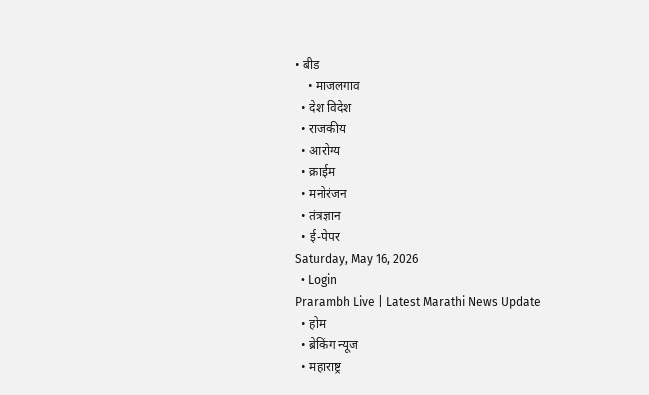• बीड
    • माजलगाव
  • देश विदेश
  • राजकीय
  • आरोग्य
  • क्राईम
  • मनोरंजन
  • तंत्रज्ञान
  • ई-पेपर
Saturday, May 16, 2026
  • Login
Prarambh Live | Latest Marathi News Update
  • होम
  • ब्रेकिंग न्यूज
  • महाराष्ट्र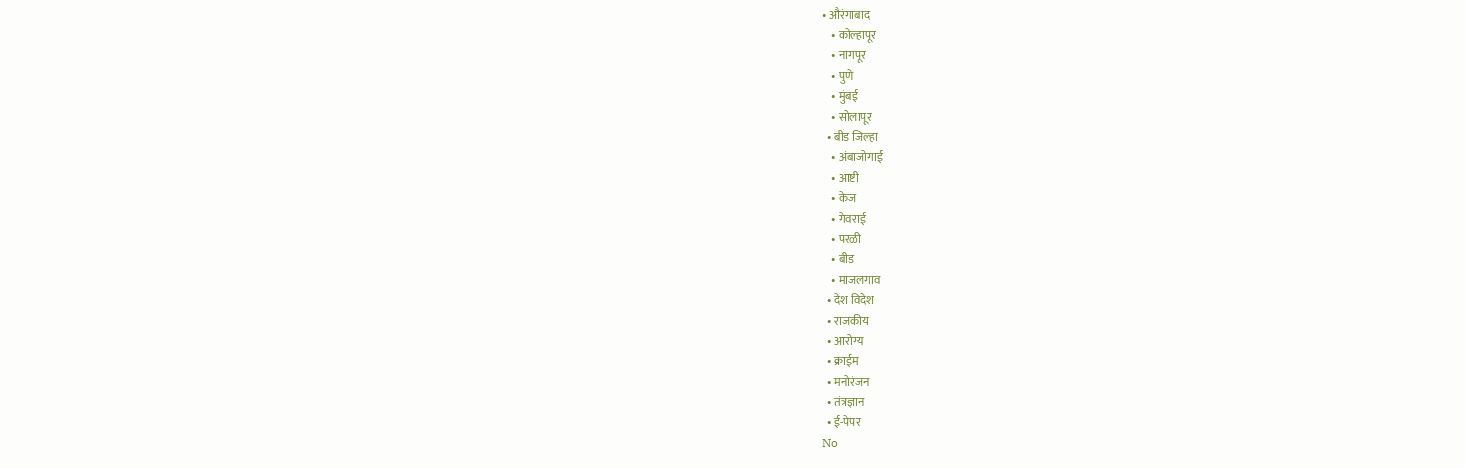• औरंगाबाद
    • कोल्हापूर
    • नागपूर
    • पुणे
    • मुंबई
    • सोलापूर
  • बीड जिल्हा
    • अंबाजोगाई
    • आष्टी
    • केज
    • गेवराई
    • परळी
    • बीड
    • माजलगाव
  • देश विदेश
  • राजकीय
  • आरोग्य
  • क्राईम
  • मनोरंजन
  • तंत्रज्ञान
  • ई-पेपर
No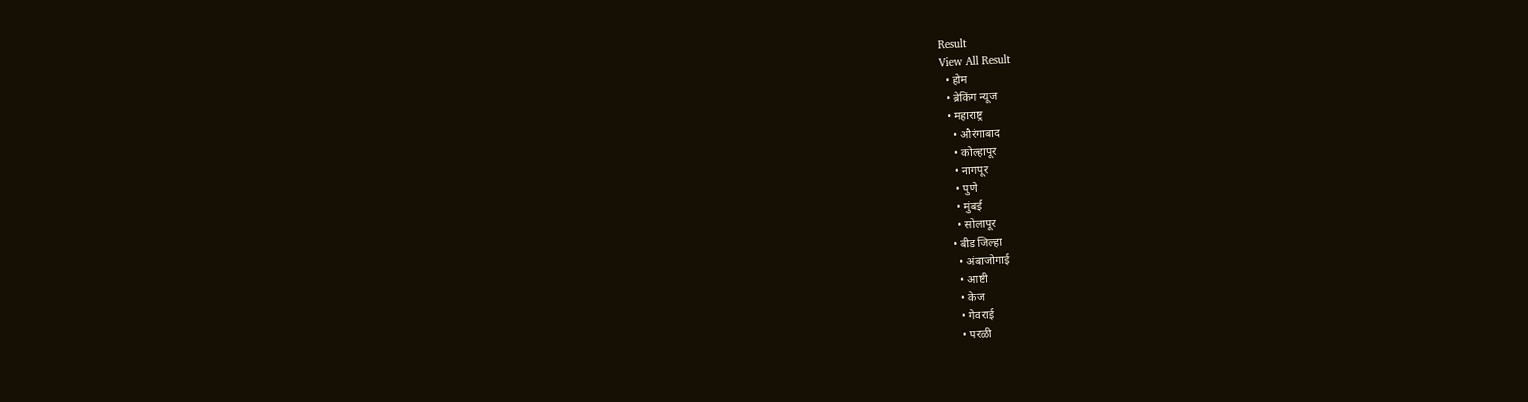Result
View All Result
  • होम
  • ब्रेकिंग न्यूज
  • महाराष्ट्र
    • औरंगाबाद
    • कोल्हापूर
    • नागपूर
    • पुणे
    • मुंबई
    • सोलापूर
  • बीड जिल्हा
    • अंबाजोगाई
    • आष्टी
    • केज
    • गेवराई
    • परळी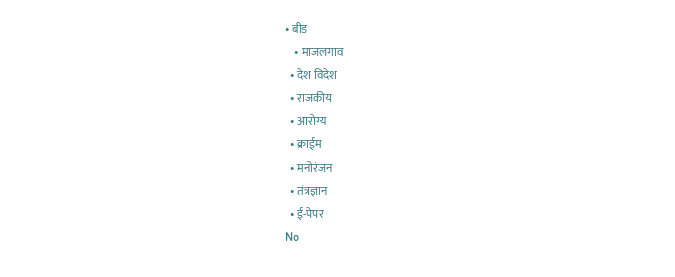• बीड
    • माजलगाव
  • देश विदेश
  • राजकीय
  • आरोग्य
  • क्राईम
  • मनोरंजन
  • तंत्रज्ञान
  • ई-पेपर
No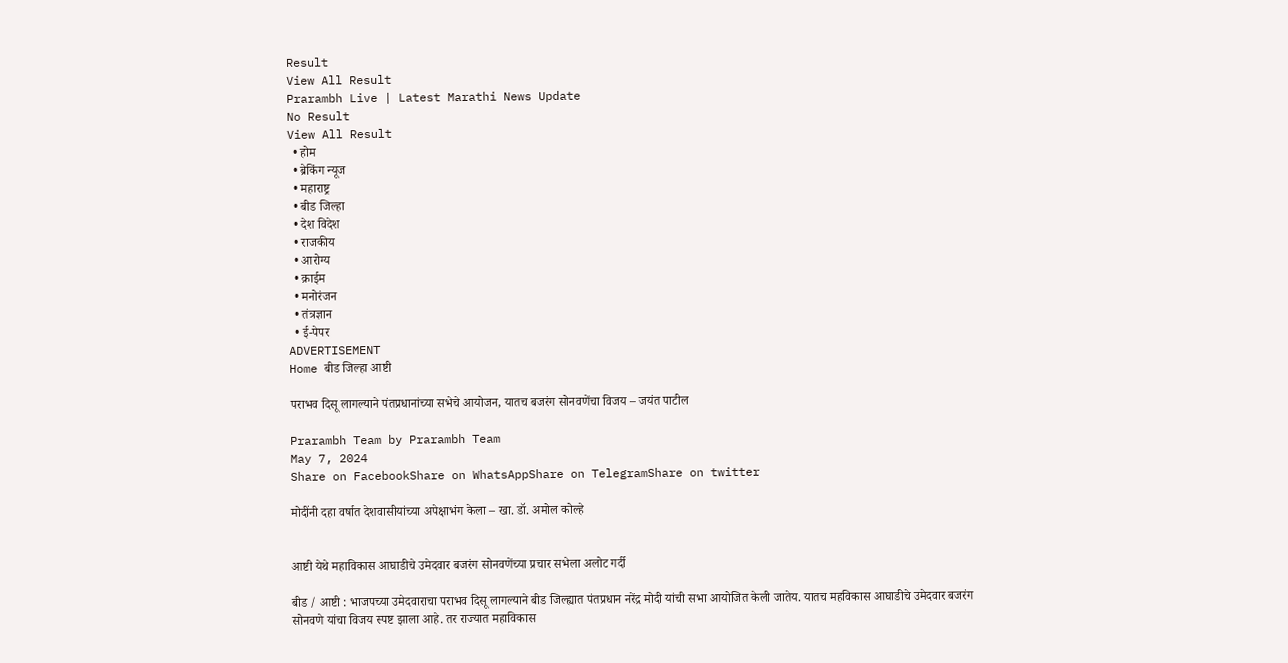Result
View All Result
Prarambh Live | Latest Marathi News Update
No Result
View All Result
  • होम
  • ब्रेकिंग न्यूज
  • महाराष्ट्र
  • बीड जिल्हा
  • देश विदेश
  • राजकीय
  • आरोग्य
  • क्राईम
  • मनोरंजन
  • तंत्रज्ञान
  • ई-पेपर
ADVERTISEMENT
Home बीड जिल्हा आष्टी

पराभव दिसू लागल्याने पंतप्रधानांच्या सभेचे आयोजन, यातच बजरंग सोनवणेंचा विजय – जयंत पाटील

Prarambh Team by Prarambh Team
May 7, 2024
Share on FacebookShare on WhatsAppShare on TelegramShare on twitter

मोदींनी दहा वर्षात देशवासीयांच्या अपेक्षाभंग केला – खा. डॉ. अमोल कोल्हे


आष्टी येथे महाविकास आघाडीचे उमेदवार बजरंग सोनवणेंच्या प्रचार सभेला अलोट गर्दी

बीड / आष्टी : भाजपच्या उमेदवाराचा पराभव दिसू लागल्याने बीड जिल्ह्यात पंतप्रधान नरेंद्र मोदी यांची सभा आयोजित केली जातेय. यातच महविकास आघाडीचे उमेदवार बजरंग सोनवणे यांचा विजय स्पष्ट झाला आहे. तर राज्यात महाविकास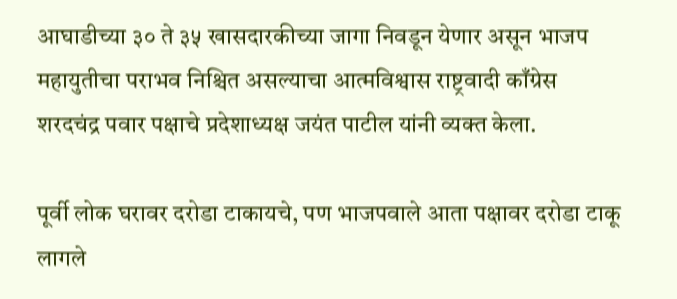आघाडीच्या ३० ते ३५ खासदारकीच्या जागा निवडून येणार असून भाजप महायुतीचा पराभव निश्चित असल्याचा आत्मविश्वास राष्ट्रवादी काँग्रेस शरदचंद्र पवार पक्षाचे प्रदेशाध्यक्ष जयंत पाटील यांनी व्यक्त केला.

पूर्वी लोक घरावर दरोडा टाकायचे, पण भाजपवाले आता पक्षावर दरोडा टाकू लागले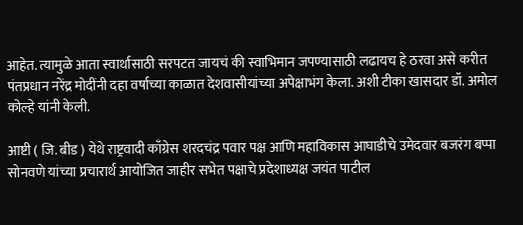आहेत. त्यामुळे आता स्वार्थासाठी सरपटत जायचं की स्वाभिमान जपण्यासाठी लढायच हे ठरवा असे करीत पंतप्रधान नरेंद्र मोदींनी दहा वर्षाच्या काळात देशवासीयांच्या अपेक्षाभंग केला. अशी टीका खासदार डॉ. अमोल कोल्हे यांनी केली.

आष्टी ( जि. बीड ) येथे राष्ट्रवादी काँग्रेस शरदचंद्र पवार पक्ष आणि महाविकास आघाडीचे उमेदवार बजरंग बप्पा सोनवणे यांच्या प्रचारार्थ आयोजित जाहीर सभेत पक्षाचे प्रदेशाध्यक्ष जयंत पाटील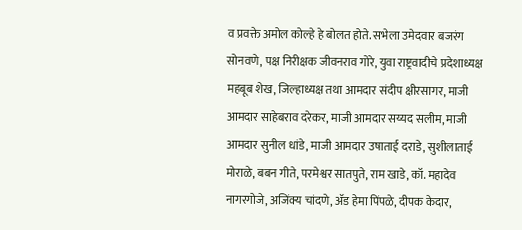व प्रवक्ते अमोल कोल्हे हे बोलत होते. सभेला उमेदवार बजरंग सोनवणे, पक्ष निरीक्षक जीवनराव गोरे, युवा राष्ट्रवादीचे प्रदेशाध्यक्ष महबूब शेख, जिल्हाध्यक्ष तथा आमदार संदीप क्षीरसागर, माजी आमदार साहेबराव दरेकर, माजी आमदार सय्यद सलीम, माजी आमदार सुनील धांडे, माजी आमदार उषाताई दराडे, सुशीलाताई मोराळे, बबन गीते, परमेश्वर सातपुते, राम खाडे, कॉ. महादेव नागरगोजे, अजिंक्य चांदणे, ॲड हेमा पिंपळे, दीपक केदार,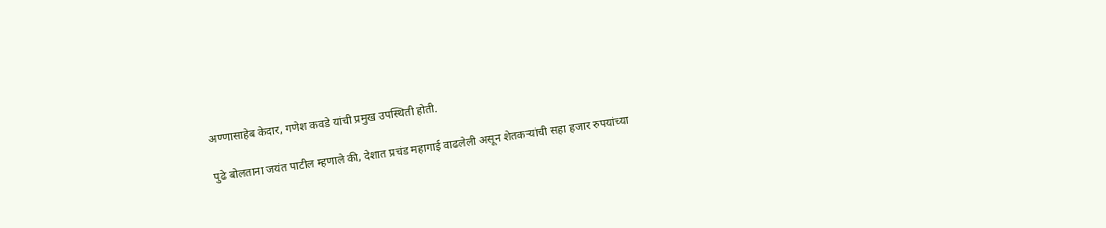अण्णासाहेब केदार, गणेश कवडे यांची प्रमुख उपस्थिती होती.

पुढे बोलताना जयंत पाटील म्हणाले की, देशात प्रचंड महागाई वाढलेली असून शेतकऱ्यांची सहा हजार रुपयांच्या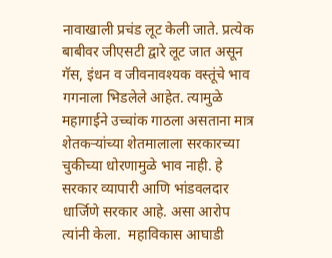नावाखाली प्रचंड लूट केली जाते. प्रत्येक बाबीवर जीएसटी द्वारे लूट जात असून गॅस, इंधन व जीवनावश्यक वस्तूंचे भाव गगनाला भिडलेले आहेत. त्यामुळे महागाईने उच्चांक गाठला असताना मात्र शेतकऱ्यांच्या शेतमालाला सरकारच्या चुकीच्या धोरणामुळे भाव नाही. हे सरकार व्यापारी आणि भांडवलदार धार्जिणे सरकार आहे. असा आरोप त्यांनी केला.  महाविकास आघाडी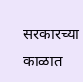सरकारच्या काळात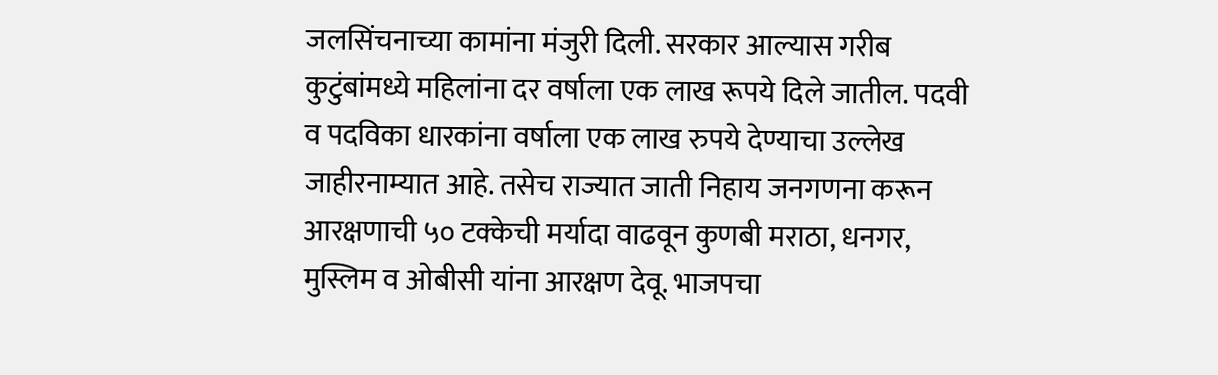जलसिंचनाच्या कामांना मंजुरी दिली. सरकार आल्यास गरीब कुटुंबांमध्ये महिलांना दर वर्षाला एक लाख रूपये दिले जातील. पदवी व पदविका धारकांना वर्षाला एक लाख रुपये देण्याचा उल्लेख जाहीरनाम्यात आहे. तसेच राज्यात जाती निहाय जनगणना करून आरक्षणाची ५० टक्केची मर्यादा वाढवून कुणबी मराठा, धनगर, मुस्लिम व ओबीसी यांना आरक्षण देवू. भाजपचा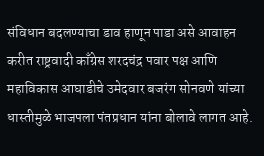संविधान बदलण्याचा डाव हाणून पाडा असे आवाहन करीत राष्ट्रवादी काँग्रेस शरदचंद्र पवार पक्ष आणि महाविकास आघाडीचे उमेदवार बजरंग सोनवणे यांच्या धास्तीमुळे भाजपला पंतप्रधान यांना बोलावे लागत आहे.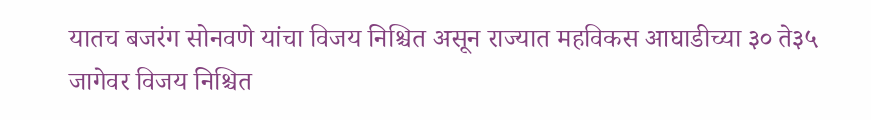यातच बजरंग सोनवणे यांचा विजय निश्चित असून राज्यात महविकस आघाडीच्या ३० ते३५ जागेवर विजय निश्चित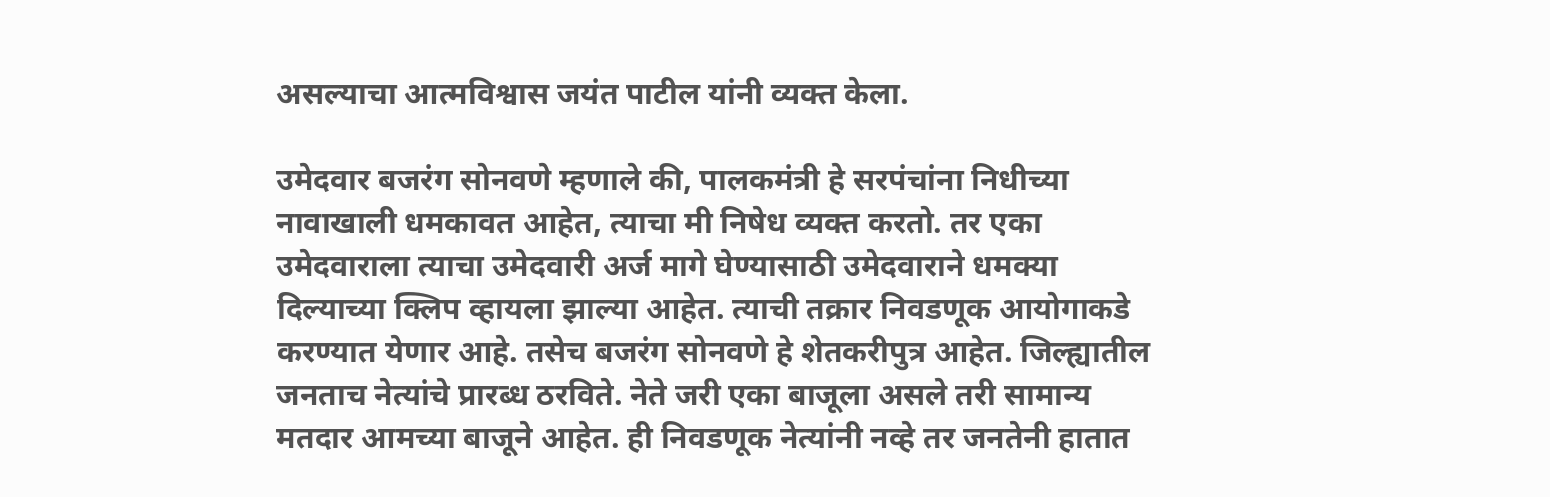असल्याचा आत्मविश्वास जयंत पाटील यांनी व्यक्त केला.

उमेदवार बजरंग सोनवणे म्हणाले की, पालकमंत्री हे सरपंचांना निधीच्या नावाखाली धमकावत आहेत, त्याचा मी निषेध व्यक्त करतो. तर एका उमेदवाराला त्याचा उमेदवारी अर्ज मागे घेण्यासाठी उमेदवाराने धमक्या दिल्याच्या क्लिप व्हायला झाल्या आहेत. त्याची तक्रार निवडणूक आयोगाकडे करण्यात येणार आहे. तसेच बजरंग सोनवणे हे शेतकरीपुत्र आहेत. जिल्ह्यातील जनताच नेत्यांचे प्रारब्ध ठरविते. नेते जरी एका बाजूला असले तरी सामान्य मतदार आमच्या बाजूने आहेत. ही निवडणूक नेत्यांनी नव्हे तर जनतेनी हातात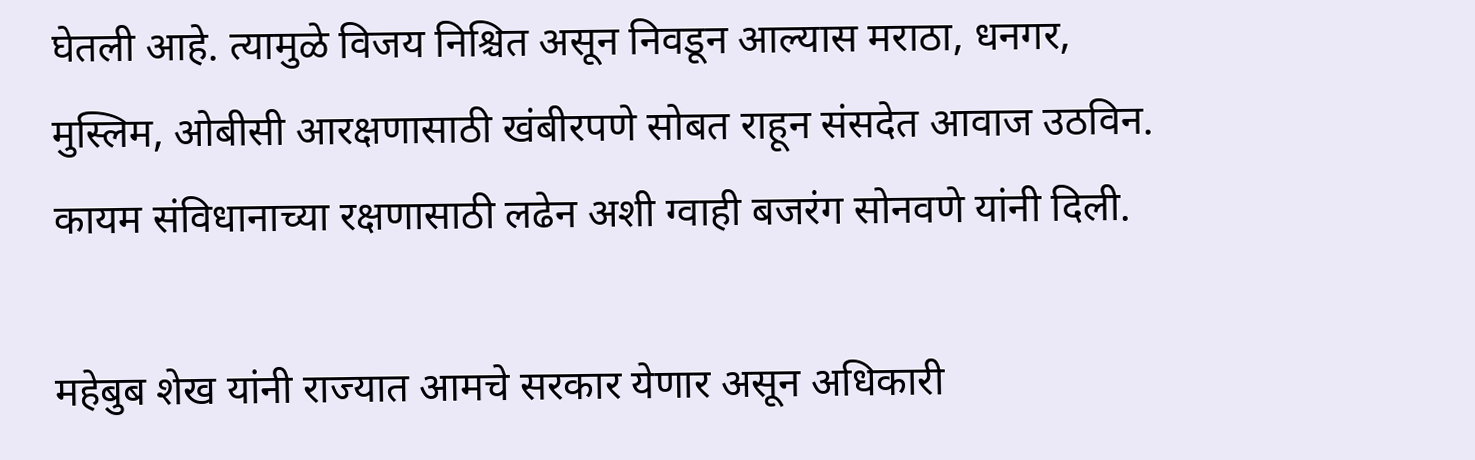घेतली आहे. त्यामुळे विजय निश्चित असून निवडून आल्यास मराठा, धनगर, मुस्लिम, ओबीसी आरक्षणासाठी खंबीरपणे सोबत राहून संसदेत आवाज उठविन. कायम संविधानाच्या रक्षणासाठी लढेन अशी ग्वाही बजरंग सोनवणे यांनी दिली.

महेबुब शेख यांनी राज्यात आमचे सरकार येणार असून अधिकारी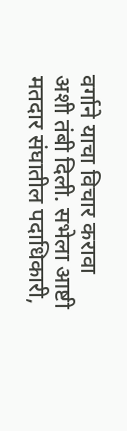वर्गाने याचा विचार करावा अशी तंबी दिली. सभेला आष्टी मतदार संघातील पदाधिकारी,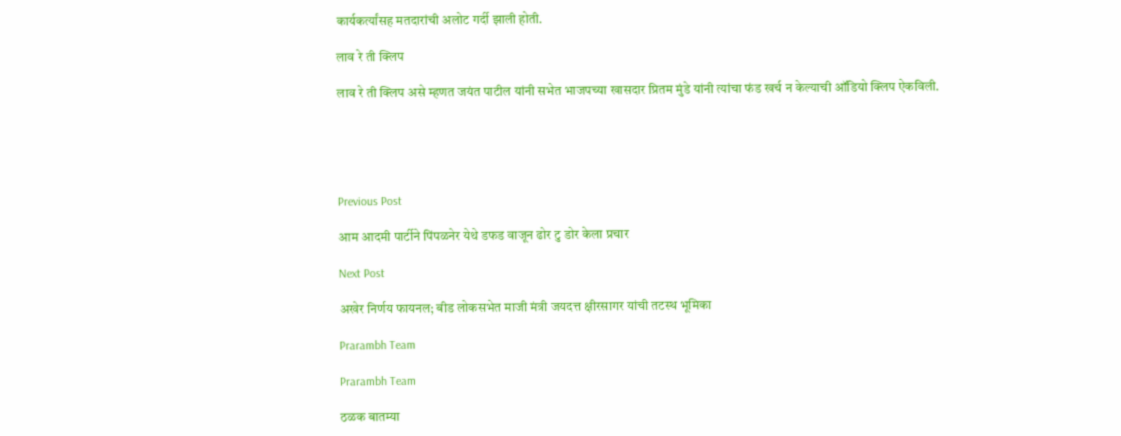कार्यकर्त्यांसह मतदारांची अलोट गर्दी झाली होती.

लाव रे ती क्लिप

लाव रे ती क्लिप असे म्हणत जयंत पाटील यांनी सभेत भाजपच्या खासदार प्रितम मुंडे यांनी त्यांचा फंड खर्च न केल्याची ऑडियो क्लिप ऐकविली.





Previous Post

आम आदमी पार्टीने पिंपळनेर येथे डफड वाजून ढोर टु डोर केला प्रचार

Next Post

अखेर निर्णय फायनल; बीड लोकसभेत माजी मंत्री जयदत्त क्षीरसागर यांची तटस्थ भूमिका

Prarambh Team

Prarambh Team

ठळक बातम्या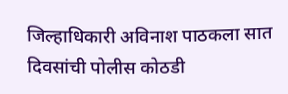जिल्हाधिकारी अविनाश पाठकला सात दिवसांची पोलीस कोठडी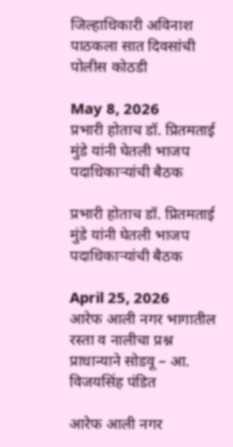जिल्हाधिकारी अविनाश पाठकला सात दिवसांची पोलीस कोठडी

May 8, 2026
प्रभारी होताच डॉ. प्रितमताई मुंडे यांनी घेतली भाजप पदाधिकाऱ्यांची बैठक

प्रभारी होताच डॉ. प्रितमताई मुंडे यांनी घेतली भाजप पदाधिकाऱ्यांची बैठक

April 25, 2026
आरेफ आली नगर भागातील रस्ता व नालीचा प्रश्न प्राधान्याने सोडवू – आ. विजयसिंह पंडित

आरेफ आली नगर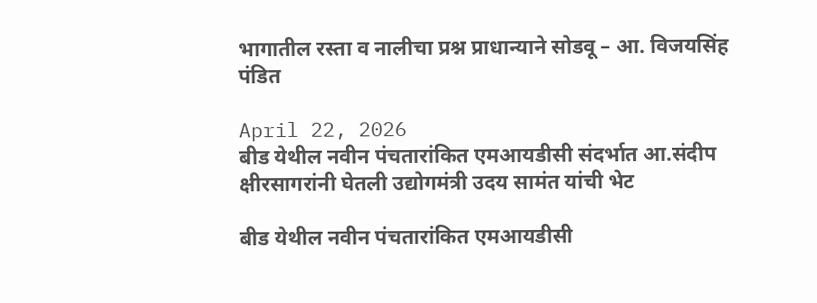भागातील रस्ता व नालीचा प्रश्न प्राधान्याने सोडवू – आ. विजयसिंह पंडित

April 22, 2026
बीड येथील नवीन पंचतारांकित एमआयडीसी संदर्भात आ.संदीप क्षीरसागरांनी घेतली उद्योगमंत्री उदय सामंत यांची भेट

बीड येथील नवीन पंचतारांकित एमआयडीसी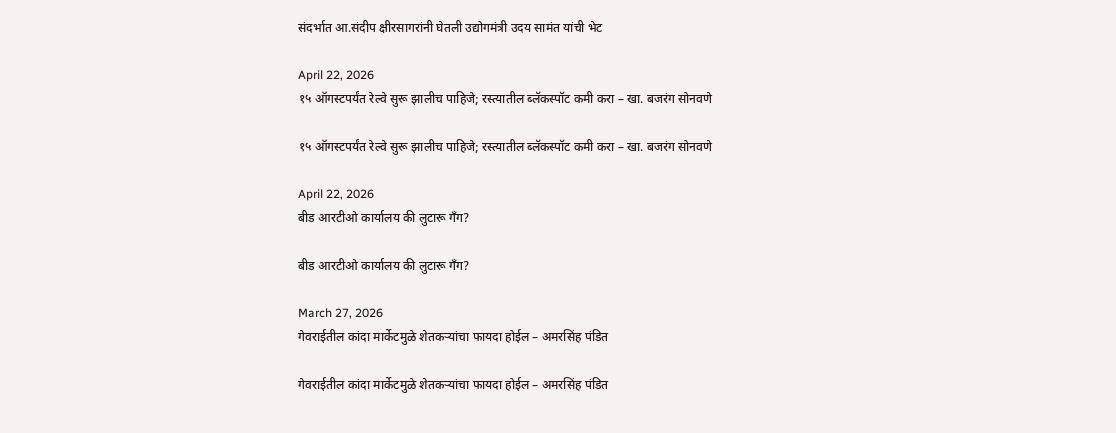संदर्भात आ.संदीप क्षीरसागरांनी घेतली उद्योगमंत्री उदय सामंत यांची भेट

April 22, 2026
१५ ऑगस्टपर्यंत रेल्वे सुरू झालीच पाहिजे; रस्त्यातील ब्लॅकस्पॉट कमी करा – खा. बजरंग सोनवणे

१५ ऑगस्टपर्यंत रेल्वे सुरू झालीच पाहिजे; रस्त्यातील ब्लॅकस्पॉट कमी करा – खा. बजरंग सोनवणे

April 22, 2026
बीड आरटीओ कार्यालय की लुटारू गँग?

बीड आरटीओ कार्यालय की लुटारू गँग?

March 27, 2026
गेवराईतील कांदा मार्केटमुळे शेतकऱ्यांचा फायदा होईल – अमरसिंह पंडित

गेवराईतील कांदा मार्केटमुळे शेतकऱ्यांचा फायदा होईल – अमरसिंह पंडित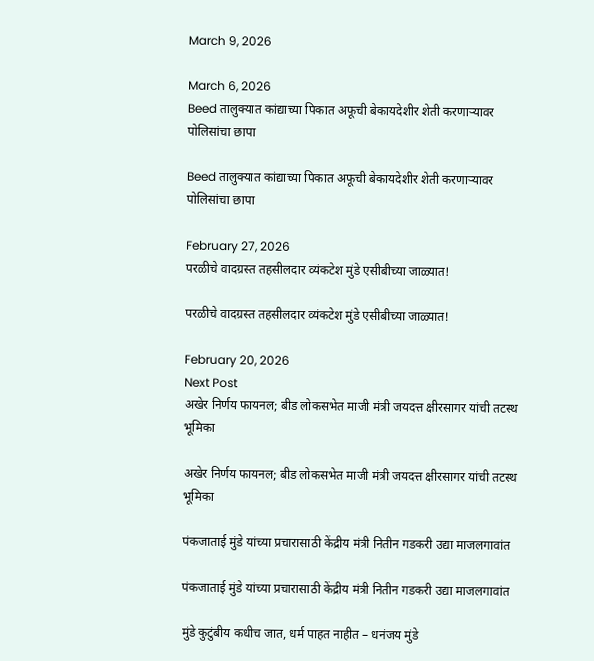March 9, 2026

March 6, 2026
Beed तालुक्यात कांद्याच्या पिकात अफूची बेकायदेशीर शेती करणाऱ्यावर पोलिसांचा छापा

Beed तालुक्यात कांद्याच्या पिकात अफूची बेकायदेशीर शेती करणाऱ्यावर पोलिसांचा छापा

February 27, 2026
परळीचे वादग्रस्त तहसीलदार व्यंकटेश मुंडे एसीबीच्या जाळ्यात!

परळीचे वादग्रस्त तहसीलदार व्यंकटेश मुंडे एसीबीच्या जाळ्यात!

February 20, 2026
Next Post
अखेर निर्णय फायनल; बीड लोकसभेत माजी मंत्री जयदत्त क्षीरसागर यांची तटस्थ भूमिका

अखेर निर्णय फायनल; बीड लोकसभेत माजी मंत्री जयदत्त क्षीरसागर यांची तटस्थ भूमिका

पंकजाताई मुंडे यांच्या प्रचारासाठी केंद्रीय मंत्री नितीन गडकरी उद्या माजलगावांत

पंकजाताई मुंडे यांच्या प्रचारासाठी केंद्रीय मंत्री नितीन गडकरी उद्या माजलगावांत

मुंडे कुटुंबीय कधीच जात, धर्म पाहत नाहीत – धनंजय मुंडे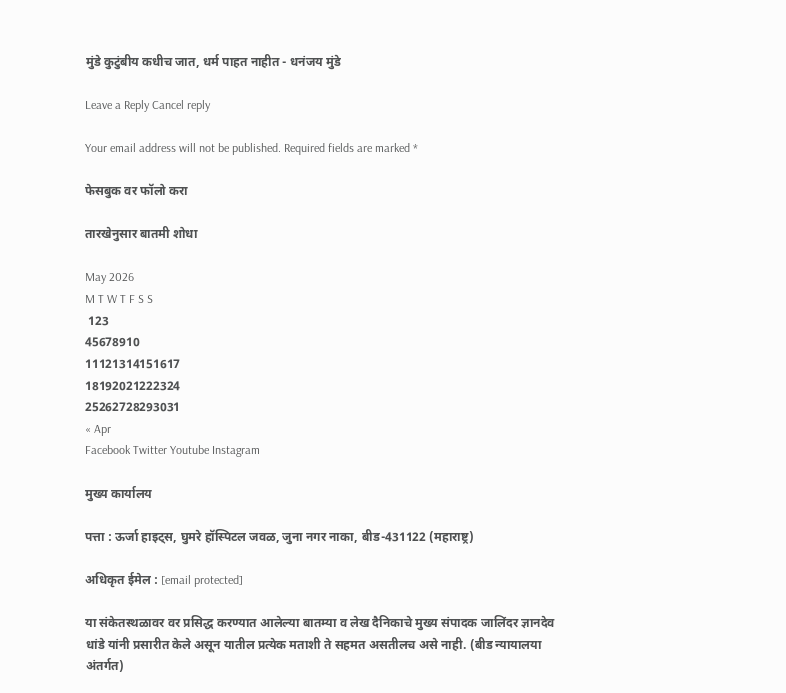मुंडे कुटुंबीय कधीच जात, धर्म पाहत नाहीत - धनंजय मुंडे

Leave a Reply Cancel reply

Your email address will not be published. Required fields are marked *

फेसबुक वर फॉलो करा

तारखेनुसार बातमी शोधा

May 2026
M T W T F S S
 123
45678910
11121314151617
18192021222324
25262728293031
« Apr
Facebook Twitter Youtube Instagram

मुख्य कार्यालय

पत्ता : ऊर्जा हाइट्स, घुमरे हॉस्पिटल जवळ, जुना नगर नाका, बीड-431122 (महाराष्ट्र)

अधिकृत ईमेल : [email protected]

या संकेतस्थळावर वर प्रसिद्ध करण्यात आलेल्या बातम्या व लेख दैनिकाचे मुख्य संपादक जालिंदर ज्ञानदेव धांडे यांनी प्रसारीत केले असून यातील प्रत्येक मताशी ते सहमत असतीलच असे नाही. (बीड न्यायालया अंतर्गत)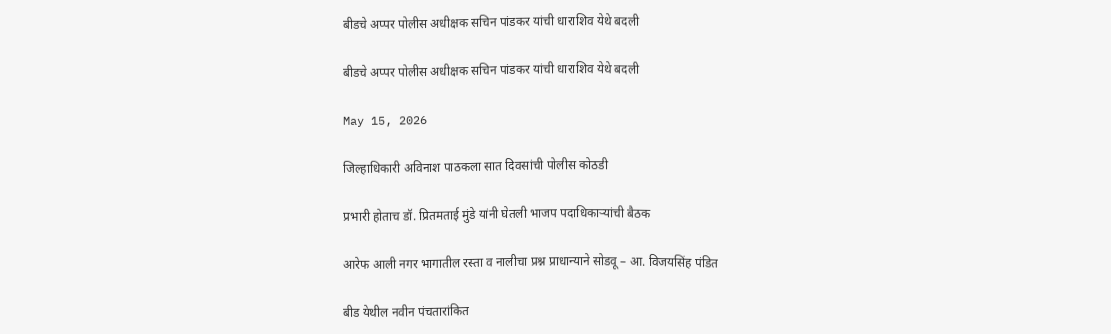बीडचे अप्पर पोलीस अधीक्षक सचिन पांडकर यांची धाराशिव येथे बदली

बीडचे अप्पर पोलीस अधीक्षक सचिन पांडकर यांची धाराशिव येथे बदली

May 15, 2026

जिल्हाधिकारी अविनाश पाठकला सात दिवसांची पोलीस कोठडी

प्रभारी होताच डॉ. प्रितमताई मुंडे यांनी घेतली भाजप पदाधिकाऱ्यांची बैठक

आरेफ आली नगर भागातील रस्ता व नालीचा प्रश्न प्राधान्याने सोडवू – आ. विजयसिंह पंडित

बीड येथील नवीन पंचतारांकित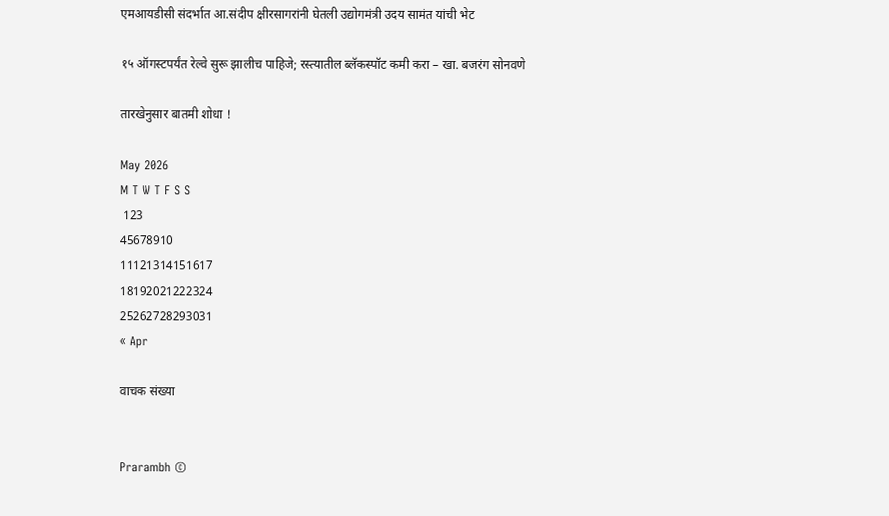एमआयडीसी संदर्भात आ.संदीप क्षीरसागरांनी घेतली उद्योगमंत्री उदय सामंत यांची भेट

१५ ऑगस्टपर्यंत रेल्वे सुरू झालीच पाहिजे; रस्त्यातील ब्लॅकस्पॉट कमी करा – खा. बजरंग सोनवणे

तारखेनुसार बातमी शोधा !

May 2026
M T W T F S S
 123
45678910
11121314151617
18192021222324
25262728293031
« Apr

वाचक संख्या


Prarambh ©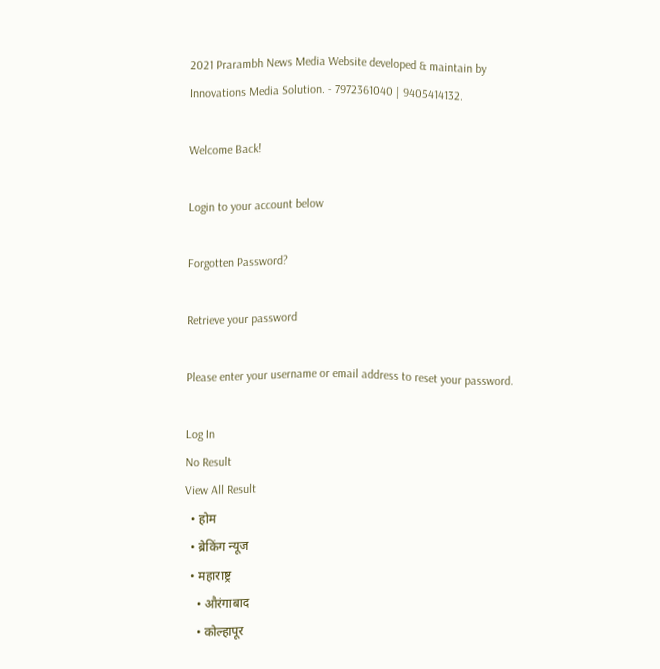2021 Prarambh News Media Website developed & maintain by Innovations Media Solution. - 7972361040 | 9405414132.

Welcome Back!

Login to your account below

Forgotten Password?

Retrieve your password

Please enter your username or email address to reset your password.

Log In
No Result
View All Result
  • होम
  • ब्रेकिंग न्यूज
  • महाराष्ट्र
    • औरंगाबाद
    • कोल्हापूर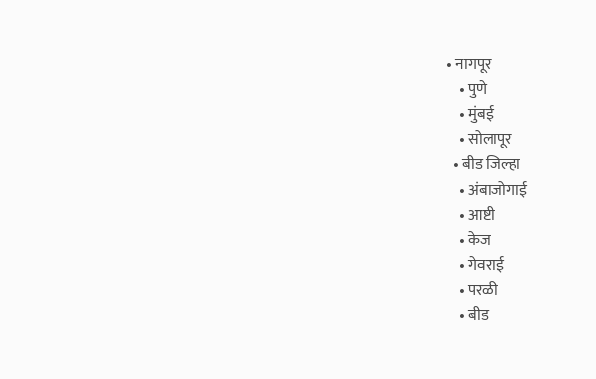• नागपूर
    • पुणे
    • मुंबई
    • सोलापूर
  • बीड जिल्हा
    • अंबाजोगाई
    • आष्टी
    • केज
    • गेवराई
    • परळी
    • बीड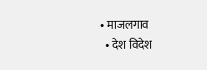• माजलगाव
  • देश विदेश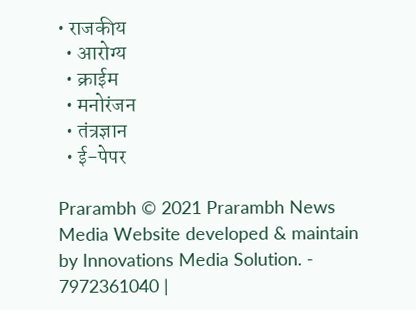• राजकीय
  • आरोग्य
  • क्राईम
  • मनोरंजन
  • तंत्रज्ञान
  • ई-पेपर

Prarambh © 2021 Prarambh News Media Website developed & maintain by Innovations Media Solution. - 7972361040 |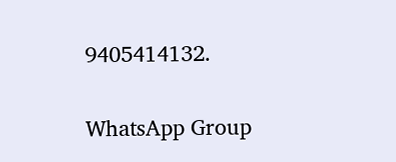9405414132.

WhatsApp Group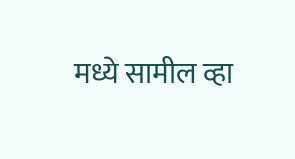मध्ये सामील व्हा